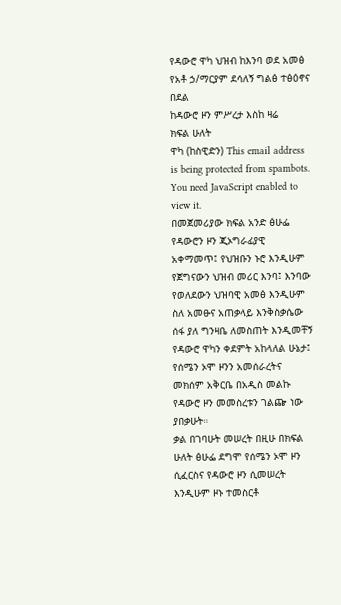የዳውሮ ዋካ ህዝብ ከእንባ ወደ አመፅ
የአቶ ኃ/ማርያም ደሳለኝ ግልፅ ተፅዕኖና በደል
ከዳውሮ ዞን ምሥረታ እስከ ዛሬ
ክፍል ሁለት
ዋካ (ከስዊድን) This email address is being protected from spambots. You need JavaScript enabled to view it.
በመጀመሪያው ክፍል አንድ ፅሁፌ የዳውሮን ዞን ጂኦግራፊያዊ አቀማመጥ፤ የህዝቡን ኑሮ እንዲሁም የጀግናውን ህዝብ መሪር እንባ፤ እንባው የወለደውን ህዝባዊ አመፅ እንዲሁም ስለ አመፁና አጠቃላይ እንቅስቃሴው ሰፋ ያለ ግንዛቤ ለመስጠት እንዲመቸኝ የዳውሮ ዋካን ቀደምት አከላለል ሁኔታ፤ የሰሜን ኦሞ ዞንን አመሰራረትና መክሰም አቅርቤ በአዲስ መልኩ የዳውሮ ዞን መመስረቱን ገልጬ ነው ያበቃሁት።
ቃል በገባሁት መሠረት በዚሁ በክፍል ሁለት ፅሁፌ ደግሞ የሰሜን ኦሞ ዞን ሲፈርስና የዳውሮ ዞን ሲመሠረት እንዲሁም ዞኑ ተመስርቶ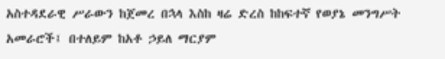አስተዳደራዊ ሥራውን ከጀመረ በኋላ እስከ ዛሬ ድረስ ከከፍተኛ የወያኔ መንግሥት አመራሮች፤ በተለይም ከአቶ ኃይለ ማርያም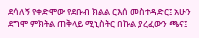ደሳለኝ የቀድሞው የደቡብ ክልል ርእሰ መስተዳድር፤ አሁን ደግሞ ምክትል ጠቅላይ ሚኒስትር በኩል ያረፈውን ጫና፤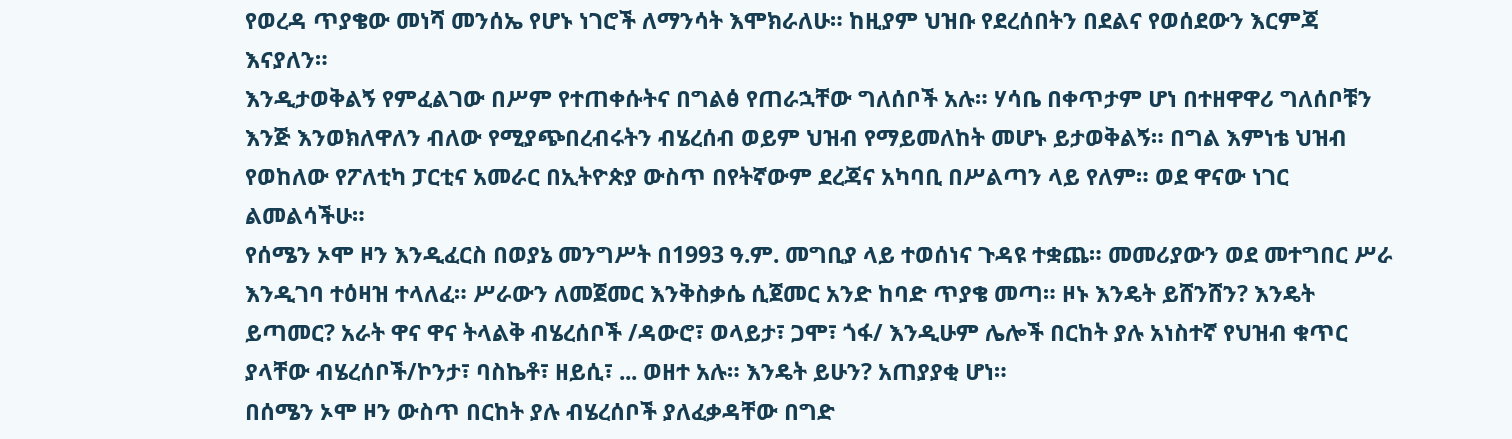የወረዳ ጥያቄው መነሻ መንሰኤ የሆኑ ነገሮች ለማንሳት እሞክራለሁ። ከዚያም ህዝቡ የደረሰበትን በደልና የወሰደውን እርምጃ እናያለን።
እንዲታወቅልኝ የምፈልገው በሥም የተጠቀሱትና በግልፅ የጠራኋቸው ግለሰቦች አሉ። ሃሳቤ በቀጥታም ሆነ በተዘዋዋሪ ግለሰቦቹን እንጅ እንወክለዋለን ብለው የሚያጭበረብሩትን ብሄረሰብ ወይም ህዝብ የማይመለከት መሆኑ ይታወቅልኝ። በግል እምነቴ ህዝብ የወከለው የፖለቲካ ፓርቲና አመራር በኢትዮጵያ ውስጥ በየትኛውም ደረጃና አካባቢ በሥልጣን ላይ የለም። ወደ ዋናው ነገር ልመልሳችሁ።
የሰሜን ኦሞ ዞን እንዲፈርስ በወያኔ መንግሥት በ1993 ዓ.ም. መግቢያ ላይ ተወሰነና ጉዳዩ ተቋጨ። መመሪያውን ወደ መተግበር ሥራ እንዲገባ ተዕዛዝ ተላለፈ። ሥራውን ለመጀመር እንቅስቃሴ ሲጀመር አንድ ከባድ ጥያቄ መጣ። ዞኑ እንዴት ይሸንሸን? እንዴት ይጣመር? አራት ዋና ዋና ትላልቅ ብሄረሰቦች /ዳውሮ፣ ወላይታ፣ ጋሞ፣ ጎፋ/ እንዲሁም ሌሎች በርከት ያሉ አነስተኛ የህዝብ ቁጥር ያላቸው ብሄረሰቦች/ኮንታ፣ ባስኬቶ፣ ዘይሲ፣ ... ወዘተ አሉ። እንዴት ይሁን? አጠያያቂ ሆነ።
በሰሜን ኦሞ ዞን ውስጥ በርከት ያሉ ብሄረሰቦች ያለፈቃዳቸው በግድ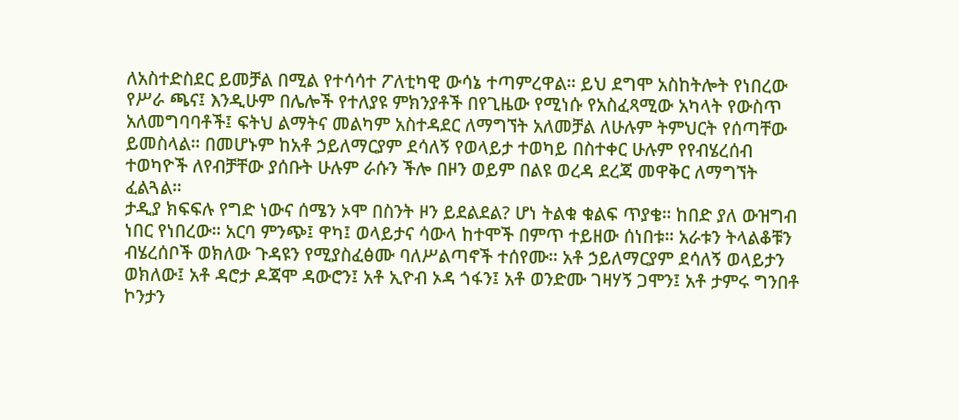ለአስተድስደር ይመቻል በሚል የተሳሳተ ፖለቲካዊ ውሳኔ ተጣምረዋል። ይህ ደግሞ አስከትሎት የነበረው የሥራ ጫና፤ እንዲሁም በሌሎች የተለያዩ ምክንያቶች በየጊዜው የሚነሱ የአስፈጻሚው አካላት የውስጥ አለመግባባቶች፤ ፍትህ ልማትና መልካም አስተዳደር ለማግኘት አለመቻል ለሁሉም ትምህርት የሰጣቸው ይመስላል። በመሆኑም ከአቶ ኃይለማርያም ደሳለኝ የወላይታ ተወካይ በስተቀር ሁሉም የየብሄረሰብ ተወካዮች ለየብቻቸው ያሰቡት ሁሉም ራሱን ችሎ በዞን ወይም በልዩ ወረዳ ደረጃ መዋቅር ለማግኘት ፈልጓል።
ታዲያ ክፍፍሉ የግድ ነውና ሰሜን ኦሞ በስንት ዞን ይደልደል? ሆነ ትልቁ ቁልፍ ጥያቄ። ከበድ ያለ ውዝግብ ነበር የነበረው። አርባ ምንጭ፤ ዋካ፤ ወላይታና ሳውላ ከተሞች በምጥ ተይዘው ሰነበቱ። አራቱን ትላልቆቹን ብሄረሰቦች ወክለው ጉዳዩን የሚያስፈፅሙ ባለሥልጣኖች ተሰየሙ። አቶ ኃይለማርያም ደሳለኝ ወላይታን ወክለው፤ አቶ ዳሮታ ዶጃሞ ዳውሮን፤ አቶ ኢዮብ ኦዳ ጎፋን፤ አቶ ወንድሙ ገዛሃኝ ጋሞን፤ አቶ ታምሩ ግንበቶ ኮንታን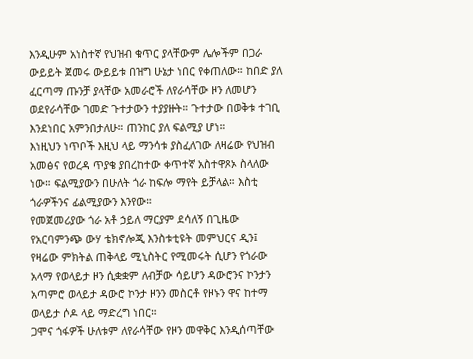እንዲሁም አነስተኛ የህዝብ ቁጥር ያላቸውም ሌሎችም በጋራ ውይይት ጀመሩ ውይይቱ በዝግ ሁኔታ ነበር የቀጠለው። ከበድ ያለ ፈርጣማ ጡንቻ ያላቸው አመራሮች ለየራሳቸው ዞን ለመሆን ወደየራሳቸው ገመድ ጉተታውን ተያያዙት። ጉተታው በወቅቱ ተገቢ እንደነበር አምንበታለሁ። ጠንከር ያለ ፍልሚያ ሆነ።
እነዚህን ነጥቦች እዚህ ላይ ማንሳቱ ያስፈለገው ለዛሬው የህዝብ አመፅና የወረዳ ጥያቄ ያበረከተው ቀጥተኛ አስተዋጾኦ ስላለው ነው። ፍልሚያውን በሁለት ጎራ ከፍሎ ማየት ይቻላል። እስቲ ጎራዎችንና ፊልሚያውን እንየው።
የመጀመሪያው ጎራ አቶ ኃይለ ማርያም ደሳለኝ በጊዜው የአርባምንጭ ውሃ ቴክኖሎጂ እንስቱቲዩት መምህርና ዲን፤ የዛሬው ምክትል ጠቅላይ ሚኒስትር የሚመሩት ሲሆን የጎራው አላማ የወላይታ ዞን ሲቋቋም ለብቻው ሳይሆን ዳውሮንና ኮንታን አጣምሮ ወላይታ ዳውሮ ኮንታ ዞንን መስርቶ የዞኑን ዋና ከተማ ወላይታ ሶዶ ላይ ማድረግ ነበር።
ጋሞና ጎፋዎች ሁለቱም ለየራሳቸው የዞን መዋቅር እንዲሰጣቸው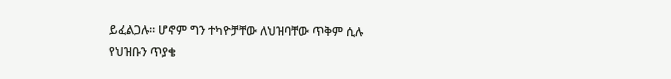ይፈልጋሉ። ሆኖም ግን ተካዮቻቸው ለህዝባቸው ጥቅም ሲሉ የህዝቡን ጥያቄ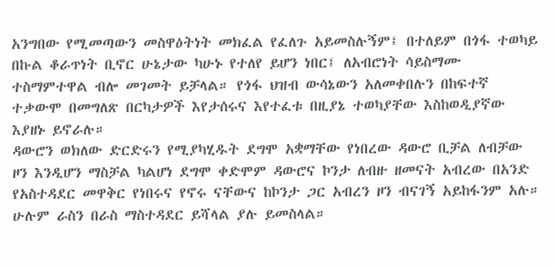አንግበው የሚመጣውን መስዋዕትነት መክፈል የፈለጉ አይመስሉኝም፤ በተለይም በጎፋ ተወካይ በኩል ቆራጥነት ቢኖር ሁኔታው ካሁኑ የተለየ ይሆን ነበር፤ ለአብሮነት ሳይስማሙ ተስማምተዋል ብሎ መገመት ይቻላል። የጎፋ ህዝብ ውሳኔውን አለመቀበሉን በከፍተኛ ተቃውሞ በመግለጽ በርካታዎች እየታሰሩና እየተፈቱ በዚያኔ ተወካያቸው እስከወዲያኛው እያዘኑ ይኖራሉ።
ዳውሮን ወክለው ድርድሩን የሚያካሂዱት ደግሞ አቋማቸው የነበረው ዳውሮ ቢቻል ለብቻው ዞን እንዲሆን ማስቻል ካልሆነ ደግሞ ቀድሞም ዳውሮና ኮንታ ለብዙ ዘመናት አብረው በአንድ የአስተዳደር መዋቅር የነበሩና የኖሩ ናቸውና ከኮንታ ጋር አብረን ዞን ብናገኝ አይከፋንም አሉ። ሁሉም ራስን በራስ ማስተዳደር ይሻላል ያሉ ይመስላል።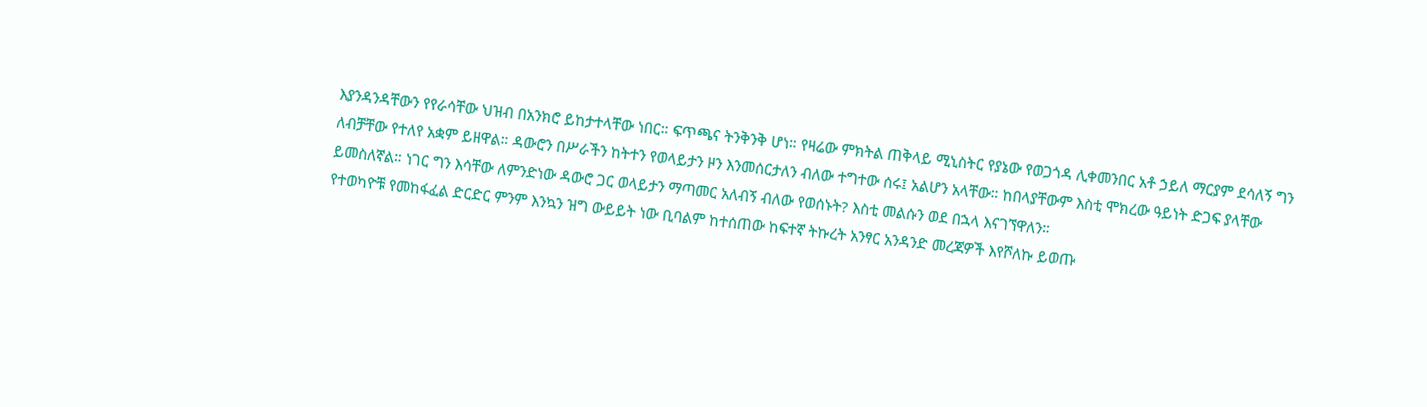እያንዳንዳቸውን የየራሳቸው ህዝብ በአንክሮ ይከታተላቸው ነበር። ፍጥጫና ትንቅንቅ ሆነ። የዛሬው ምክትል ጠቅላይ ሚኒስትር የያኔው የወጋጎዳ ሊቀመንበር አቶ ኃይለ ማርያም ደሳለኝ ግን ለብቻቸው የተለየ አቋም ይዘዋል። ዳውሮን በሥራችን ከትተን የወላይታን ዞን እንመሰርታለን ብለው ተግተው ሰሩ፤ አልሆን አላቸው። ከበላያቸውም እስቲ ሞክረው ዓይነት ድጋፍ ያላቸው ይመስለኛል። ነገር ግን እሳቸው ለምንድነው ዳውሮ ጋር ወላይታን ማጣመር አለብኝ ብለው የወሰኑት? እስቲ መልሱን ወደ በኋላ እናገኘዋለን።
የተወካዮቹ የመከፋፈል ድርድር ምንም እንኳን ዝግ ውይይት ነው ቢባልም ከተሰጠው ከፍተኛ ትኩረት አንፃር አንዳንድ መረጃዎች እየሾለኩ ይወጡ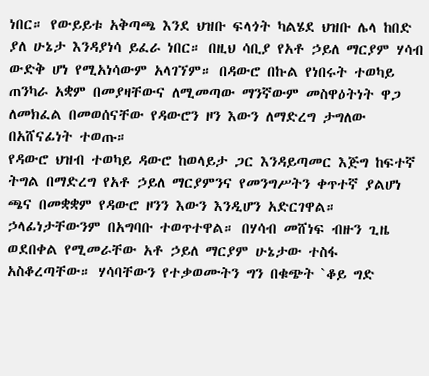ነበር። የውይይቱ አቅጣጫ እንደ ህዝቡ ፍላጎት ካልሄደ ህዝቡ ሌላ ከበድ ያለ ሁኔታ እንዳያነሳ ይፈራ ነበር። በዚህ ሳቢያ የአቶ ኃይለ ማርያም ሃሳብ ውድቅ ሆነ የሚአነሳውም አላገኘም። በዳውሮ በኩል የነበሩት ተወካይ ጠንካራ አቋም በመያዛቸውና ለሚመጣው ማንኛውም መስዋዕትነት ዋጋ ለመክፈል በመወሰናቸው የዳውሮን ዞን እውን ለማድረግ ታግለው በአሸናፊነት ተወጡ።
የዳውሮ ህዝብ ተወካይ ዳውሮ ከወላይታ ጋር እንዳይጣመር እጅግ ከፍተኛ ትግል በማድረግ የአቶ ኃይለ ማርያምንና የመንግሥትን ቀጥተኛ ያልሆነ ጫና በመቋቋም የዳውሮ ዞንን እውን እንዲሆን አድርገዋል። ኃላፊነታቸውንም በአግባቡ ተወጥተዋል። በሃሳብ መሸነፍ ብዙን ጊዜ ወደበቀል የሚመራቸው አቶ ኃይለ ማርያም ሁኔታው ተስፋ አስቆረጣቸው። ሃሳባቸውን የተቃወሙትን ግን በቁጭት `ቆይ ግድ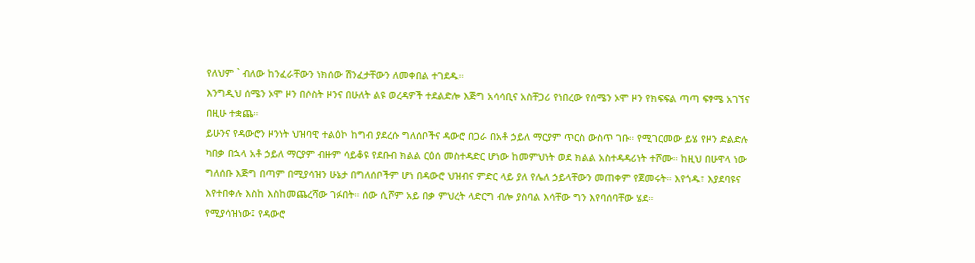የለህም ` ብለው ከንፈራቸውን ነክሰው ሽንፈታቸውን ለመቀበል ተገደዱ።
እንግዲህ ሰሜን ኦሞ ዞን በሶስት ዞንና በሁለት ልዩ ወረዳዎች ተደልድሎ እጅግ አሳሳቢና አስቸጋሪ የነበረው የሰሜን ኦሞ ዞን የክፍፍል ጣጣ ፍፃሜ አገኘና በዚሁ ተቋጨ።
ይሁንና የዳውሮን ዞንነት ህዝባዊ ተልዕኮ ከግብ ያደረሱ ግለሰቦችና ዳውሮ በጋራ በአቶ ኃይለ ማርያም ጥርስ ውስጥ ገቡ። የሚገርመው ይሄ የዞን ድልድሉ ካበቃ በኋላ አቶ ኃይለ ማርያም ብዙም ሳይቆዩ የደቡብ ክልል ርዕሰ መስተዳድር ሆነው ከመምህነት ወደ ክልል አስተዳዳሪነት ተሾሙ። ከዚህ በሁዋላ ነው ግለሰቡ እጅግ በጣም በሚያሳዝን ሁኔታ በግለሰቦችም ሆነ በዳውሮ ህዝብና ምድር ላይ ያለ የሌለ ኃይላቸውን መጠቀም የጀመሩት። እየጎዱ፣ እያደባዩና እየተበቀሉ እስከ እስከመጨረሻው ገፉበት። ሰው ሲሾም አይ በቃ ምህረት ላድርግ ብሎ ያስባል እሳቸው ግን እየባሰባቸው ሄደ።
የሚያሳዝነው፤ የዳውሮ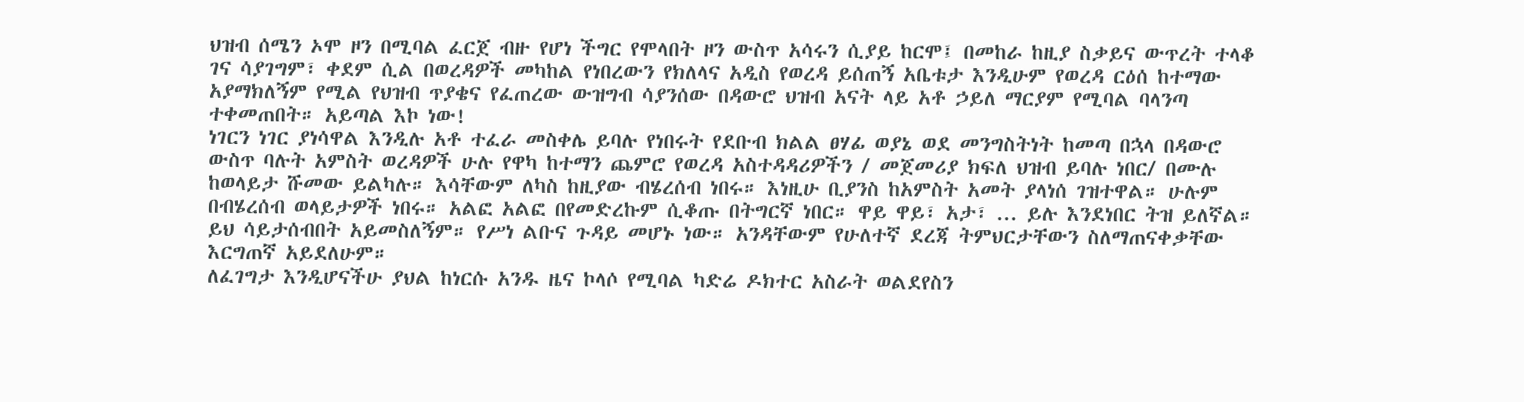ህዝብ ሰሜን ኦሞ ዞን በሚባል ፈርጀ ብዙ የሆነ ችግር የሞላበት ዞን ውስጥ አሳሩን ሲያይ ከርሞ፤ በመከራ ከዚያ ስቃይና ውጥረት ተላቆ ገና ሳያገግም፣ ቀደም ሲል በወረዳዎች መካከል የነበረውን የክለላና አዲስ የወረዳ ይሰጠኝ አቤቱታ እንዲሁም የወረዳ ርዕሰ ከተማው አያማክለኝም የሚል የህዝብ ጥያቄና የፈጠረው ውዝግብ ሳያንሰው በዳውሮ ህዝብ አናት ላይ አቶ ኃይለ ማርያም የሚባል ባላንጣ ተቀመጠበት። አይጣል እኮ ነው!
ነገርን ነገር ያነሳዋል እንዲሉ አቶ ተፈራ መስቀሌ ይባሉ የነበሩት የደቡብ ክልል ፀሃፊ ወያኔ ወደ መንግስትነት ከመጣ በኋላ በዳውሮ ውስጥ ባሉት አምስት ወረዳዎች ሁሉ የዋካ ከተማን ጨምሮ የወረዳ አስተዳዳሪዎችን / መጀመሪያ ክፍለ ህዝብ ይባሉ ነበር/ በሙሉ ከወላይታ ሹመው ይልካሉ። እሳቸውም ለካስ ከዚያው ብሄረሰብ ነበሩ። እነዚሁ ቢያንስ ከአምስት አመት ያላነሰ ገዝተዋል። ሁሉም በብሄረሰብ ወላይታዎች ነበሩ። አልፎ አልፎ በየመድረኩም ሲቆጡ በትግርኛ ነበር። ዋይ ዋይ፣ አታ፣ ... ይሉ እንደነበር ትዝ ይለኛል። ይህ ሳይታሰብበት አይመስለኝም። የሥነ ልቡና ጉዳይ መሆኑ ነው። አንዳቸውም የሁለተኛ ደረጃ ትምህርታቸውን ስለማጠናቀቃቸው እርግጠኛ አይደለሁም።
ለፈገግታ እንዲሆናችሁ ያህል ከነርሱ አንዱ ዜና ኮላሶ የሚባል ካድሬ ዶክተር አስራት ወልደየስን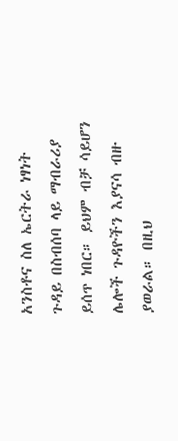አንስቶና ስለ ኤርትራ ነፃነት ጉዳይ በስብሰባ ላይ ማብራሪያ ይሰጥ ነበር። ይህም ብቻ ሳይሆን ሌሎች ጉዳዮችን እያናሳ ብዙ ያወራል። በዚህ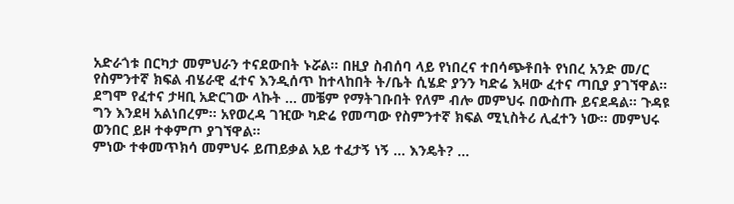አድራጎቱ በርካታ መምህራን ተናደውበት ኑሯል። በዚያ ስብሰባ ላይ የነበረና ተበሳጭቶበት የነበረ አንድ መ/ር የስምንተኛ ክፍል ብሄራዊ ፈተና እንዲሰጥ ከተላከበት ት/ቤት ሲሄድ ያንን ካድሬ እዛው ፈተና ጣቢያ ያገኘዋል። ደግሞ የፈተና ታዛቢ አድርገው ላኩት ... መቼም የማትገቡበት የለም ብሎ መምህሩ በውስጡ ይናደዳል። ጉዳዩ ግን እንደዛ አልነበረም። አየወረዳ ገዢው ካድሬ የመጣው የስምንተኛ ክፍል ሚኒስትሪ ሊፈተን ነው። መምህሩ ወንበር ይዞ ተቀምጦ ያገኘዋል።
ምነው ተቀመጥክሳ መምህሩ ይጠይቃል አይ ተፈታኝ ነኝ ... እንዴት? ...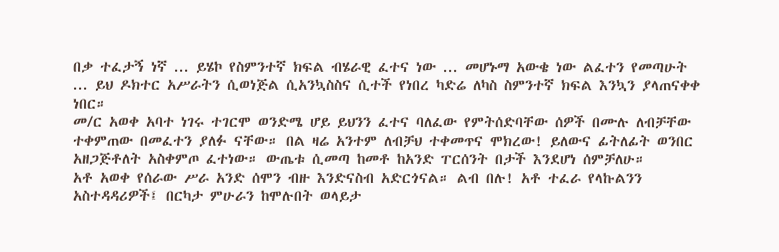በቃ ተፈታኝ ነኛ ... ይሄኮ የስምንተኛ ክፍል ብሄራዊ ፈተና ነው ... መሆኑማ አውቄ ነው ልፈተን የመጣሁት ... ይህ ዶክተር አሥራትን ሲወነጅል ሲአንኳስስና ሲተች የነበረ ካድሬ ለካስ ስምንተኛ ክፍል እንኳን ያላጠናቀቀ ነበር።
መ/ር አወቀ አባተ ነገሩ ተገርሞ ወንድሜ ሆይ ይህንን ፈተና ባለፈው የምትሰድባቸው ሰዎች በሙሉ ለብቻቸው ተቀምጠው በመፈተን ያለፉ ናቸው። በል ዛሬ አንተም ለብቻህ ተቀመጥና ሞክረው! ይለውና ፊትለፊት ወንበር አዘጋጅቶለት አስቀምጦ ፈተነው። ውጤቱ ሲመጣ ከመቶ ከአንድ ፐርሰንት በታች እንደሆነ ሰምቻለሁ።
አቶ አወቀ የሰራው ሥራ አንድ ሰሞን ብዙ እንድናስብ አድርጎናል። ልብ በሉ! አቶ ተፈራ የላኩልንን አስተዳዳሪዎች፤ በርካታ ምሁራን ከሞሉበት ወላይታ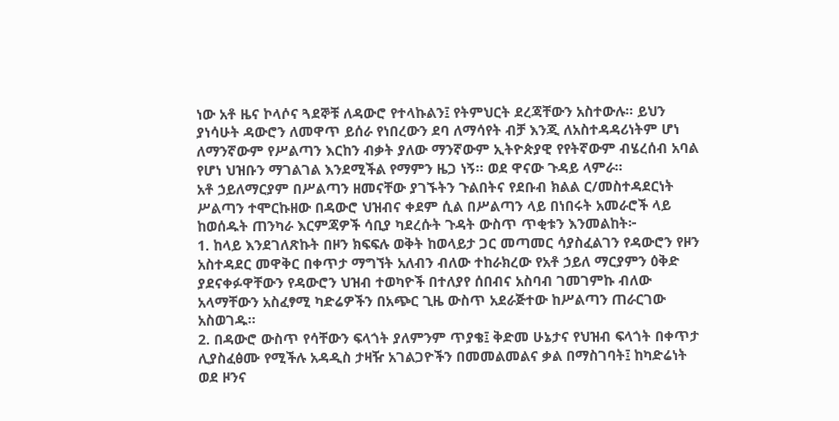ነው አቶ ዜና ኮላሶና ጓደኞቹ ለዳውሮ የተላኩልን፤ የትምህርት ደረጃቸውን አስተውሉ። ይህን ያነሳሁት ዳውሮን ለመዋጥ ይሰራ የነበረውን ደባ ለማሳየት ብቻ እንጂ ለአስተዳዳሪነትም ሆነ ለማንኛውም የሥልጣን እርከን ብቃት ያለው ማንኛውም ኢትዮጵያዊ የየትኛውም ብሄረሰብ አባል የሆነ ህዝቡን ማገልገል እንደሚችል የማምን ዜጋ ነኝ። ወደ ዋናው ጉዳይ ላምራ።
አቶ ኃይለማርያም በሥልጣን ዘመናቸው ያገኙትን ጉልበትና የደቡብ ክልል ር/መስተዳደርነት ሥልጣን ተሞርኩዘው በዳውሮ ህዝብና ቀደም ሲል በሥልጣን ላይ በነበሩት አመራሮች ላይ ከወሰዱት ጠንካራ እርምጃዎች ሳቢያ ካደረሱት ጉዳት ውስጥ ጥቂቱን እንመልከት፦
1. ከላይ እንደገለጽኩት በዞን ክፍፍሉ ወቅት ከወላይታ ጋር መጣመር ሳያስፈልገን የዳውሮን የዞን አስተዳደር መዋቅር በቀጥታ ማግኘት አለብን ብለው ተከራክረው የአቶ ኃይለ ማርያምን ዕቅድ ያደናቀፉዋቸውን የዳውሮን ህዝብ ተወካዮች በተለያየ ሰበብና አስባብ ገመገምኩ ብለው አላማቸውን አስፈፃሚ ካድሬዎችን በአጭር ጊዜ ውስጥ አደራጅተው ከሥልጣን ጠራርገው አስወገዱ።
2. በዳውሮ ውስጥ የሳቸውን ፍላጎት ያለምንም ጥያቄ፤ ቅድመ ሁኔታና የህዝብ ፍላጎት በቀጥታ ሊያስፈፅሙ የሚችሉ አዳዲስ ታዛዥ አገልጋዮችን በመመልመልና ቃል በማስገባት፤ ከካድሬነት ወደ ዞንና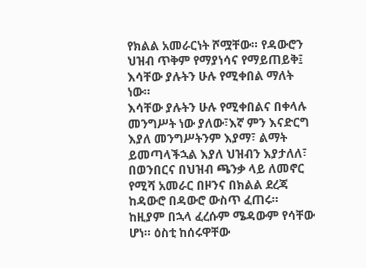የክልል አመራርነት ሾሟቸው። የዳውሮን ህዝብ ጥቅም የማያነሳና የማይጠይቅ፤ እሳቸው ያሉትን ሁሉ የሚቀበል ማለት ነው።
እሳቸው ያሉትን ሁሉ የሚቀበልና በቀላሉ መንግሥት ነው ያለው፣እኛ ምን እናድርግ እያለ መንግሥትንም እያማ፣ ልማት ይመጣላችኋል እያለ ህዝብን እያታለለ፣ በወንበርና በህዝብ ጫንቃ ላይ ለመኖር የሚሻ አመራር በዞንና በክልል ደረጃ ከዳውሮ በዳውሮ ውስጥ ፈጠሩ።
ከዚያም በኋላ ፈረሱም ሜዳውም የሳቸው ሆነ። ዕስቲ ከሰሩዋቸው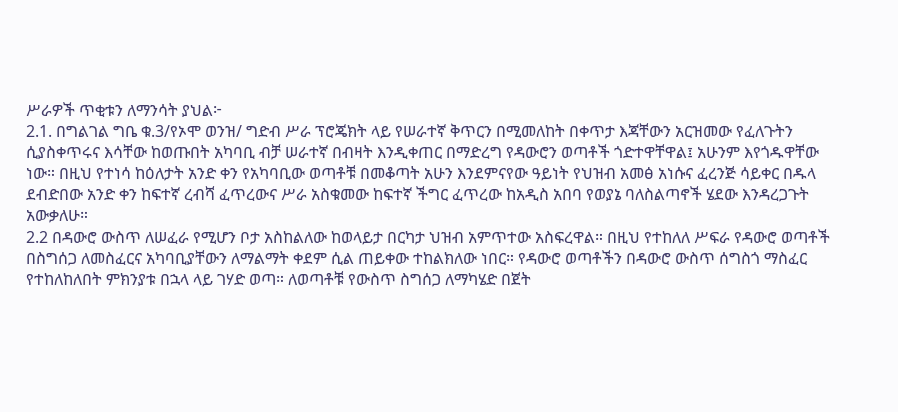ሥራዎች ጥቂቱን ለማንሳት ያህል፦
2.1. በግልገል ግቤ ቁ.3/የኦሞ ወንዝ/ ግድብ ሥራ ፕሮጄክት ላይ የሠራተኛ ቅጥርን በሚመለከት በቀጥታ እጃቸውን አርዝመው የፈለጉትን ሲያስቀጥሩና እሳቸው ከወጡበት አካባቢ ብቻ ሠራተኛ በብዛት እንዲቀጠር በማድረግ የዳውሮን ወጣቶች ጎድተዋቸዋል፤ አሁንም እየጎዱዋቸው ነው። በዚህ የተነሳ ከዕለታት አንድ ቀን የአካባቢው ወጣቶቹ በመቆጣት አሁን እንደምናየው ዓይነት የህዝብ አመፅ አነሱና ፈረንጅ ሳይቀር በዱላ ደብድበው አንድ ቀን ከፍተኛ ረብሻ ፈጥረውና ሥራ አስቁመው ከፍተኛ ችግር ፈጥረው ከአዲስ አበባ የወያኔ ባለስልጣኖች ሄደው እንዳረጋጉት አውቃለሁ።
2.2 በዳውሮ ውስጥ ለሠፈራ የሚሆን ቦታ አስከልለው ከወላይታ በርካታ ህዝብ አምጥተው አስፍረዋል። በዚህ የተከለለ ሥፍራ የዳውሮ ወጣቶች በስግሰጋ ለመስፈርና አካባቢያቸውን ለማልማት ቀደም ሲል ጠይቀው ተከልክለው ነበር። የዳውሮ ወጣቶችን በዳውሮ ውስጥ ሰግስጎ ማስፈር የተከለከለበት ምክንያቱ በኋላ ላይ ገሃድ ወጣ። ለወጣቶቹ የውስጥ ስግሰጋ ለማካሄድ በጀት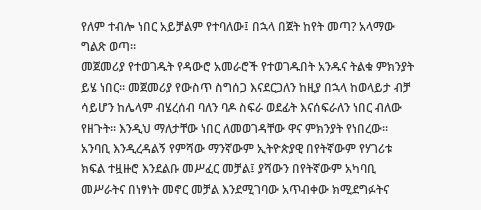የለም ተብሎ ነበር አይቻልም የተባለው፤ በኋላ በጀት ከየት መጣ? አላማው ግልጽ ወጣ።
መጀመሪያ የተወገዱት የዳውሮ አመራሮች የተወገዱበት አንዱና ትልቁ ምክንያት ይሄ ነበር። መጀመሪያ የውስጥ ስግሰጋ እናደርጋለን ከዚያ በኋላ ከወላይታ ብቻ ሳይሆን ከሌላም ብሄረሰብ ባለን ባዶ ስፍራ ወደፊት እናሰፍራለን ነበር ብለው የዘጉት። እንዲህ ማለታቸው ነበር ለመወገዳቸው ዋና ምክንያት የነበረው።
አንባቢ እንዲረዳልኝ የምሻው ማንኛውም ኢትዮጵያዊ በየትኛውም የሃገሪቱ ክፍል ተዟዙሮ እንደልቡ መሥፈር መቻል፤ ያሻውን በየትኛውም አካባቢ መሥራትና በነፃነት መኖር መቻል እንደሚገባው አጥብቀው ክሚደግፉትና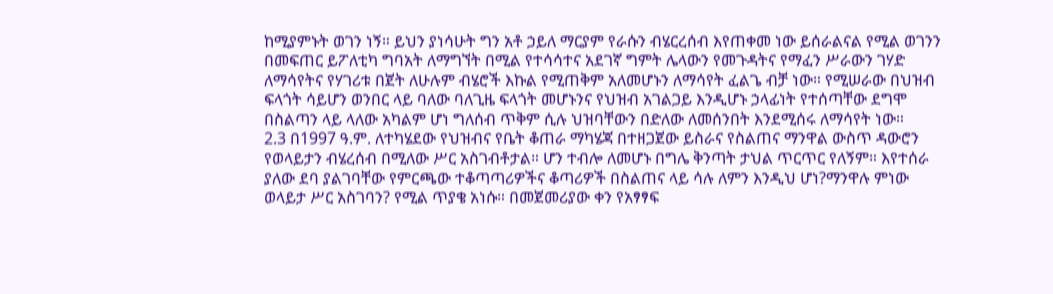ከሚያምኑት ወገን ነኝ። ይህን ያነሳሁት ግን አቶ ኃይለ ማርያም የራሱን ብሄርረሰብ እየጠቀመ ነው ይሰራልናል የሚል ወገንን በመፍጠር ይፖለቲካ ግባአት ለማግኘት በሚል የተሳሳተና አደገኛ ግምት ሌላውን የመጉዳትና የማፈን ሥራውን ገሃድ ለማሳየትና የሃገሪቱ በጀት ለሁሉም ብሄሮች እኩል የሚጠቅም አለመሆኑን ለማሳየት ፈልጌ ብቻ ነው። የሚሠራው በህዝብ ፍላጎት ሳይሆን ወንበር ላይ ባለው ባለጊዜ ፍላጎት መሆኑንና የህዝብ አገልጋይ እንዲሆኑ ኃላፊነት የተሰጣቸው ደግሞ በስልጣን ላይ ላለው አካልም ሆነ ግለሰብ ጥቅም ሲሉ ህዝባቸውን በድለው ለመሰንበት እንደሚሰሩ ለማሳየት ነው።
2.3 በ1997 ዓ.ም. ለተካሄደው የህዝብና የቤት ቆጠራ ማካሄጃ በተዘጋጀው ይስራና የስልጠና ማንዋል ውስጥ ዳውሮን የወላይታን ብሄረሰብ በሚለው ሥር አስገብቶታል። ሆን ተብሎ ለመሆኑ በግሌ ቅንጣት ታህል ጥርጥር የለኝም። እየተሰራ ያለው ደባ ያልገባቸው የምርጫው ተቆጣጣሪዎችና ቆጣሪዎች በስልጠና ላይ ሳሉ ለምን እንዲህ ሆነ?ማንዋሉ ምነው ወላይታ ሥር አስገባን? የሚል ጥያቄ አነሱ። በመጀመሪያው ቀን የአፃፃፍ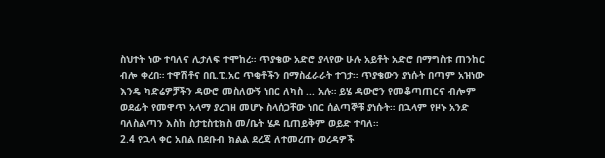ስህተት ነው ተባለና ሊታለፍ ተሞከረ። ጥያቄው አድሮ ያላየው ሁሉ አይቶት አድሮ በማግስቱ ጠንከር ብሎ ቀረበ። ተዋሽቶና በቢ.ፒ.አር ጥቂቶችን በማስፈራራት ተገታ። ጥያቄውን ያነሱት በጣም አዝነው እንዴ ካድሬዎቻችን ዳውሮ መስለውኝ ነበር ለካስ ... አሉ። ይሄ ዳውሮን የመቆጣጠርና ብሎም ወደፊት የመዋጥ አላማ ያረገዘ መሆኑ ስላሰጋቸው ነበር ሰልጣኞቹ ያነሱት። በኋላም የዞኑ አንድ ባለስልጣን እስከ ስታቲስቲክስ መ/ቤት ሄዶ ቢጠይቅም ወይድ ተባለ።
2.4 የኋላ ቀር አበል በደቡብ ክልል ደረጃ ለተመረጡ ወረዳዎች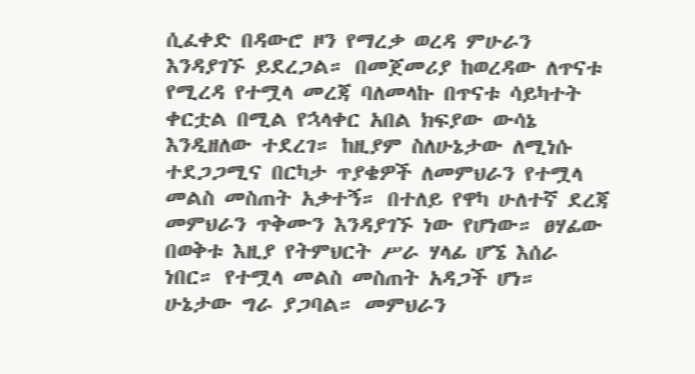ሲፈቀድ በዳውሮ ዞን የማረቃ ወረዳ ምሁራን እንዳያገኙ ይደረጋል። በመጀመሪያ ከወረዳው ለጥናቱ የሚረዳ የተሟላ መረጃ ባለመላኩ በጥናቱ ሳይካተት ቀርቷል በሚል የኋላቀር አበል ክፍያው ውሳኔ እንዲዘለው ተደረገ። ከዚያም ስለሁኔታው ለሚነሱ ተደጋጋሚና በርካታ ጥያቄዎች ለመምህራን የተሟላ መልስ መስጠት አቃተኝ። በተለይ የዋካ ሁለተኛ ደረጃ መምህራን ጥቅሙን እንዳያገኙ ነው የሆነው። ፀሃፊው በወቅቱ እዚያ የትምህርት ሥራ ሃላፊ ሆኜ እሰራ ነበር። የተሟላ መልስ መስጠት አዳጋች ሆነ። ሁኔታው ግራ ያጋባል። መምህራን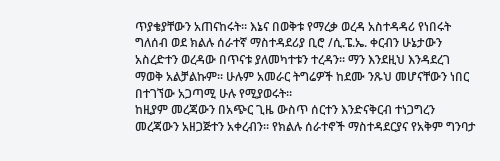ጥያቄያቸውን አጠናከሩት። እኔና በወቅቱ የማረቃ ወረዳ አስተዳዳሪ የነበሩት ግለሰብ ወደ ክልሉ ሰራተኛ ማስተዳደሪያ ቢሮ /ሲ.ፔ.ኤ. ቀርብን ሁኔታውን አስረድተን ወረዳው በጥናቱ ያለመካተቱን ተረዳን። ማን እንደዚህ እንዳደረገ ማወቅ አልቻልኩም። ሁሉም አመራር ትግሬዎች ከደሙ ንጹህ መሆናቸውን ነበር በተገኘው አጋጣሚ ሁሉ የሚያወሩት።
ከዚያም መረጃውን በአጭር ጊዜ ውስጥ ሰርተን እንድናቅርብ ተነጋግረን መረጃውን አዘጋጅተን አቀረብን። የክልሉ ሰራተኖች ማስተዳደርያና የአቅም ግንባታ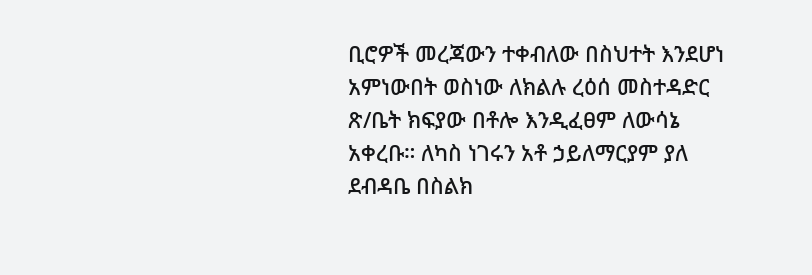ቢሮዎች መረጃውን ተቀብለው በስህተት እንደሆነ አምነውበት ወስነው ለክልሉ ረዕሰ መስተዳድር ጽ/ቤት ክፍያው በቶሎ እንዲፈፀም ለውሳኔ አቀረቡ። ለካስ ነገሩን አቶ ኃይለማርያም ያለ ደብዳቤ በስልክ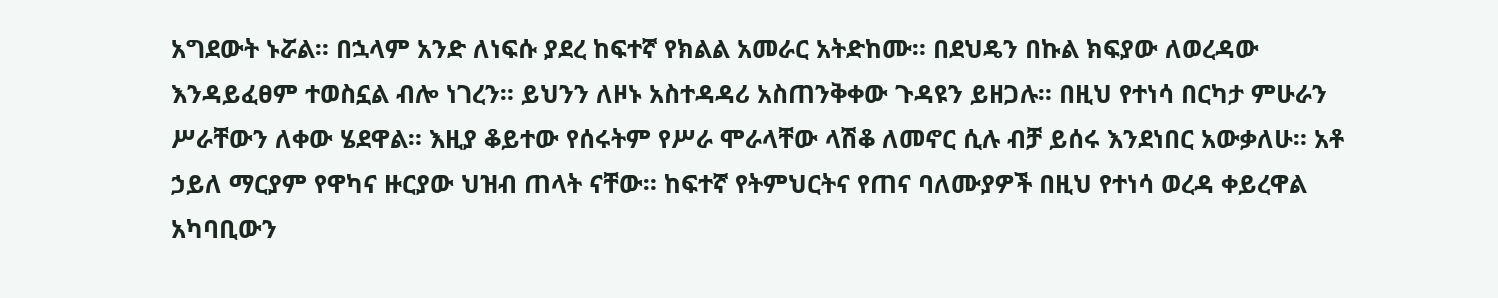አግደውት ኑሯል። በኋላም አንድ ለነፍሱ ያደረ ከፍተኛ የክልል አመራር አትድከሙ። በደህዴን በኩል ክፍያው ለወረዳው እንዳይፈፀም ተወስኗል ብሎ ነገረን። ይህንን ለዞኑ አስተዳዳሪ አስጠንቅቀው ጉዳዩን ይዘጋሉ። በዚህ የተነሳ በርካታ ምሁራን ሥራቸውን ለቀው ሄደዋል። እዚያ ቆይተው የሰሩትም የሥራ ሞራላቸው ላሽቆ ለመኖር ሲሉ ብቻ ይሰሩ እንደነበር አውቃለሁ። አቶ ኃይለ ማርያም የዋካና ዙርያው ህዝብ ጠላት ናቸው። ከፍተኛ የትምህርትና የጠና ባለሙያዎች በዚህ የተነሳ ወረዳ ቀይረዋል አካባቢውን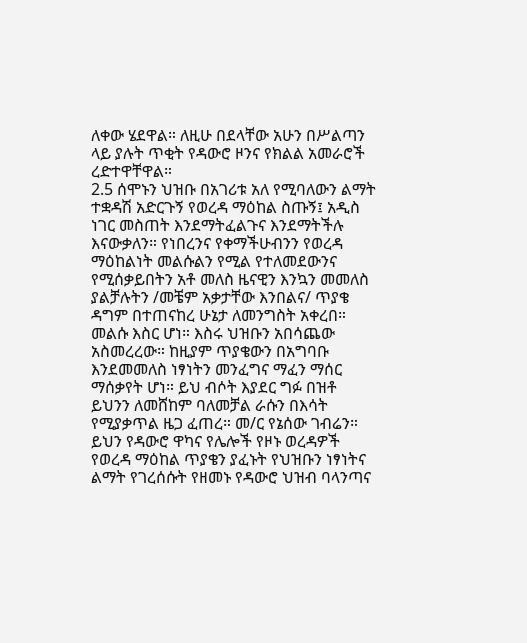ለቀው ሄደዋል። ለዚሁ በደላቸው አሁን በሥልጣን ላይ ያሉት ጥቂት የዳውሮ ዞንና የክልል አመራሮች ረድተዋቸዋል።
2.5 ሰሞኑን ህዝቡ በአገሪቱ አለ የሚባለውን ልማት ተቋዳሽ አድርጉኝ የወረዳ ማዕከል ስጡኝ፤ አዲስ ነገር መስጠት እንደማትፈልጉና እንደማትችሉ እናውቃለን። የነበረንና የቀማችሁብንን የወረዳ ማዕከልነት መልሱልን የሚል የተለመደውንና የሚሰቃይበትን አቶ መለስ ዜናዊን እንኳን መመለስ ያልቻሉትን /መቼም አቃታቸው እንበልና/ ጥያቄ ዳግም በተጠናከረ ሁኔታ ለመንግስት አቀረበ። መልሱ እስር ሆነ። እስሩ ህዝቡን አበሳጨው አስመረረው። ከዚያም ጥያቄውን በአግባቡ እንደመመለስ ነፃነትን መንፈግና ማፈን ማሰር ማሰቃየት ሆነ። ይህ ብሶት እያደር ግፉ በዝቶ ይህንን ለመሸከም ባለመቻል ራሱን በእሳት የሚያቃጥል ዜጋ ፈጠረ። መ/ር የኔሰው ገብሬን።
ይህን የዳውሮ ዋካና የሌሎች የዞኑ ወረዳዎች የወረዳ ማዕከል ጥያቄን ያፈኑት የህዝቡን ነፃነትና ልማት የገረሰሱት የዘመኑ የዳውሮ ህዝብ ባላንጣና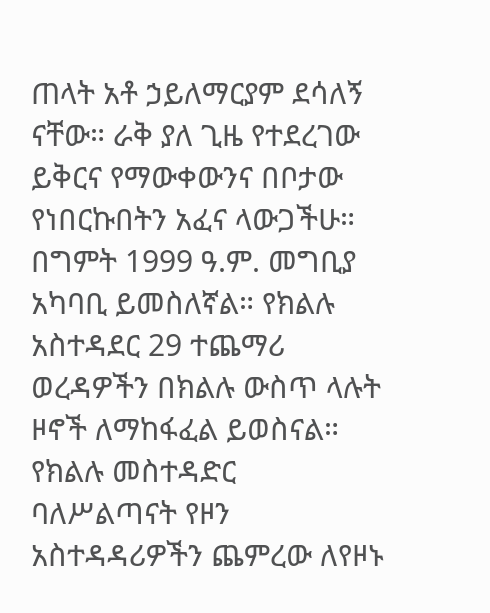ጠላት አቶ ኃይለማርያም ደሳለኝ ናቸው። ራቅ ያለ ጊዜ የተደረገው ይቅርና የማውቀውንና በቦታው የነበርኩበትን አፈና ላውጋችሁ።
በግምት 1999 ዓ.ም. መግቢያ አካባቢ ይመስለኛል። የክልሉ አስተዳደር 29 ተጨማሪ ወረዳዎችን በክልሉ ውስጥ ላሉት ዞኖች ለማከፋፈል ይወስናል። የክልሉ መስተዳድር ባለሥልጣናት የዞን አስተዳዳሪዎችን ጨምረው ለየዞኑ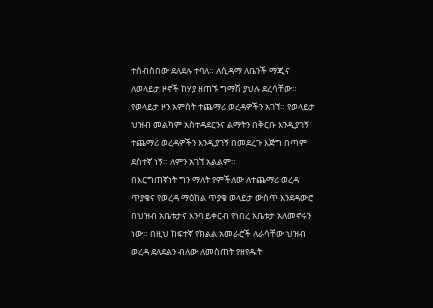ተሰብስበው ደለደሉ ተባለ። ለሲዳማ ለቤንች ማጂና ለወላይታ ዞኖች ከሃያ ዘጠኙ ግማሽ ያህሉ ደረሳቸው። የወላይታ ዞን አምስት ተጨማሪ ወረዳዎችን አገኘ። የወላይታ ህዝብ መልካም አስተዳደርንና ልማትን በቅርቡ እንዲያገኝ ተጨማሪ ወረዳዎችን እንዲያገኝ በመደረጉ እጅግ በጣም ደስተኛ ነኝ። ለምን አገኘ አልልም።
በእርግጠኛነት ግን ማለት የምችለው ለተጨማሪ ወረዳ ጥያቄና የወረዳ ማዕከል ጥያቄ ወላይታ ውስጥ እንደዳውሮ በህዝብ አቤቱታና እንባ ይቀርብ የነበረ አቤቱታ አለመኖሩን ነው። በዚህ ከፍተኛ የክልል አመራሮች ለራሳቸው ህዝብ ወረዳ ደለደልን ብለው ለመስጠት የዘየዱት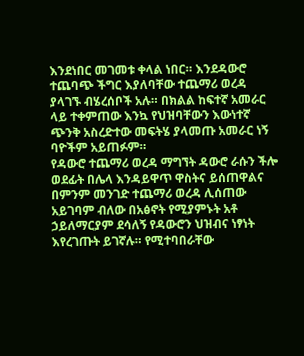እንደነበር መገመቱ ቀላል ነበር። እንደዳውሮ ተጨባጭ ችግር እያለባቸው ተጨማሪ ወረዳ ያላገኙ ብሄረሰቦች አሉ። በክልል ከፍተኛ አመራር ላይ ተቀምጠው እንኳ የህዝባቸውን እውነተኛ ጭንቅ አስረድተው መፍትሄ ያላመጡ አመራር ነኝ ባዮችም አይጠፉም።
የዳውሮ ተጨማሪ ወረዳ ማግኘት ዳውሮ ራሱን ችሎ ወደፊት በሌላ እንዳይዋጥ ዋስትና ይሰጠዋልና በምንም መንገድ ተጨማሪ ወረዳ ሊሰጠው አይገባም ብለው በአፅኖት የሚያምኑት አቶ ኃይለማርያም ደሳለኝ የዳውሮን ህዝብና ነፃነት እየረገጡት ይገኛሉ። የሚተባበራቸው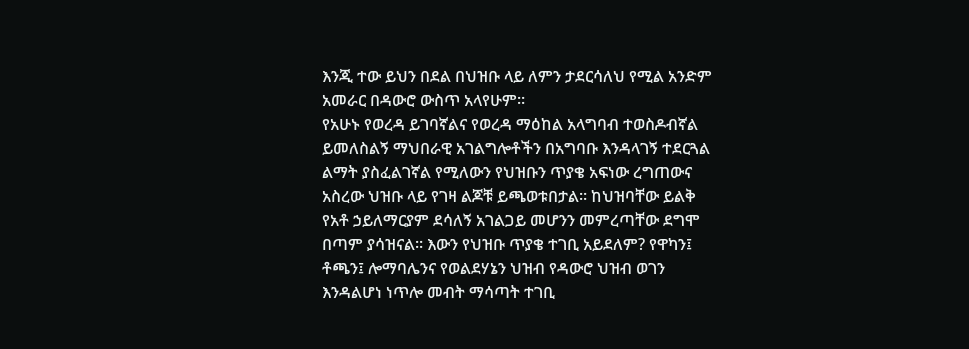እንጂ ተው ይህን በደል በህዝቡ ላይ ለምን ታደርሳለህ የሚል አንድም አመራር በዳውሮ ውስጥ አላየሁም።
የአሁኑ የወረዳ ይገባኛልና የወረዳ ማዕከል አላግባብ ተወስዶብኛል ይመለስልኝ ማህበራዊ አገልግሎቶችን በአግባቡ እንዳላገኝ ተደርጓል ልማት ያስፈልገኛል የሚለውን የህዝቡን ጥያቄ አፍነው ረግጠውና አስረው ህዝቡ ላይ የገዛ ልጆቹ ይጫወቱበታል። ከህዝባቸው ይልቅ የአቶ ኃይለማርያም ደሳለኝ አገልጋይ መሆንን መምረጣቸው ደግሞ በጣም ያሳዝናል። እውን የህዝቡ ጥያቄ ተገቢ አይደለም? የዋካን፤ ቶጫን፤ ሎማባሌንና የወልደሃኔን ህዝብ የዳውሮ ህዝብ ወገን እንዳልሆነ ነጥሎ መብት ማሳጣት ተገቢ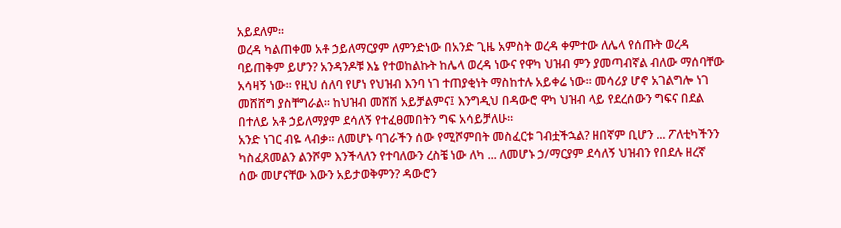አይደለም።
ወረዳ ካልጠቀመ አቶ ኃይለማርያም ለምንድነው በአንድ ጊዜ አምስት ወረዳ ቀምተው ለሌላ የሰጡት ወረዳ ባይጠቅም ይሆን? አንዳንዶቹ እኔ የተወከልኩት ከሌላ ወረዳ ነውና የዋካ ህዝብ ምን ያመጣብኛል ብለው ማሰባቸው አሳዛኝ ነው። የዚህ ሰለባ የሆነ የህዝብ እንባ ነገ ተጠያቂነት ማስከተሉ አይቀሬ ነው። መሳሪያ ሆኖ አገልግሎ ነገ መሸሸግ ያስቸግራል። ከህዝብ መሸሽ አይቻልምና፤ እንግዲህ በዳውሮ ዋካ ህዝብ ላይ የደረሰውን ግፍና በደል በተለይ አቶ ኃይለማያም ደሳለኝ የተፈፀመበትን ግፍ አሳይቻለሁ።
አንድ ነገር ብዬ ላብቃ። ለመሆኑ ባገራችን ሰው የሚሾምበት መስፈርቱ ገብቷችኋል? ዘበኛም ቢሆን ... ፖለቲካችንን ካስፈጸመልን ልንሾም እንችላለን የተባለውን ረስቼ ነው ለካ ... ለመሆኑ ኃ/ማርያም ደሳለኝ ህዝብን የበደሉ ዘረኛ ሰው መሆናቸው እውን አይታወቅምን? ዳውሮን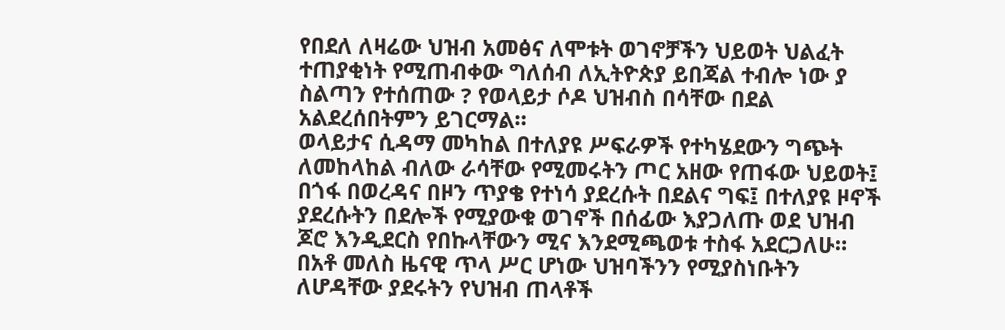የበደለ ለዛሬው ህዝብ አመፅና ለሞቱት ወገኖቻችን ህይወት ህልፈት ተጠያቂነት የሚጠብቀው ግለሰብ ለኢትዮጵያ ይበጃል ተብሎ ነው ያ ስልጣን የተሰጠው ? የወላይታ ሶዶ ህዝብስ በሳቸው በደል አልደረሰበትምን ይገርማል።
ወላይታና ሲዳማ መካከል በተለያዩ ሥፍራዎች የተካሄደውን ግጭት ለመከላከል ብለው ራሳቸው የሚመሩትን ጦር አዘው የጠፋው ህይወት፤ በጎፋ በወረዳና በዞን ጥያቄ የተነሳ ያደረሱት በደልና ግፍ፤ በተለያዩ ዞኖች ያደረሱትን በደሎች የሚያውቁ ወገኖች በሰፊው እያጋለጡ ወደ ህዝብ ጆሮ እንዲደርስ የበኩላቸውን ሚና እንደሚጫወቱ ተስፋ አደርጋለሁ።
በአቶ መለስ ዜናዊ ጥላ ሥር ሆነው ህዝባችንን የሚያስነቡትን ለሆዳቸው ያደሩትን የህዝብ ጠላቶች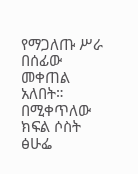የማጋለጡ ሥራ በሰፊው መቀጠል አለበት።
በሚቀጥለው ክፍል ሶስት ፅሁፌ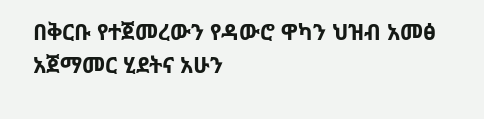በቅርቡ የተጀመረውን የዳውሮ ዋካን ህዝብ አመፅ አጀማመር ሂደትና አሁን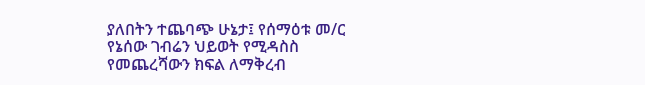ያለበትን ተጨባጭ ሁኔታ፤ የሰማዕቱ መ/ር የኔሰው ገብሬን ህይወት የሚዳስስ የመጨረሻውን ክፍል ለማቅረብ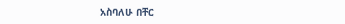አስባለሁ በቸር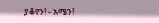ያቆየን! - አሜን!